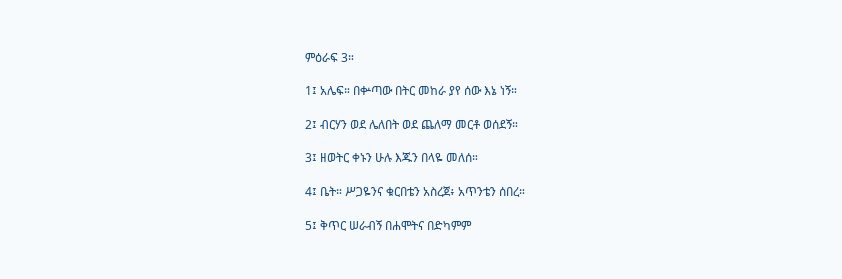ምዕራፍ 3።

1፤ አሌፍ። በቍጣው በትር መከራ ያየ ሰው እኔ ነኝ።

2፤ ብርሃን ወደ ሌለበት ወደ ጨለማ መርቶ ወሰደኝ።

3፤ ዘወትር ቀኑን ሁሉ እጁን በላዬ መለሰ።

4፤ ቤት። ሥጋዬንና ቁርበቴን አስረጀ፥ አጥንቴን ሰበረ።

5፤ ቅጥር ሠራብኝ በሐሞትና በድካምም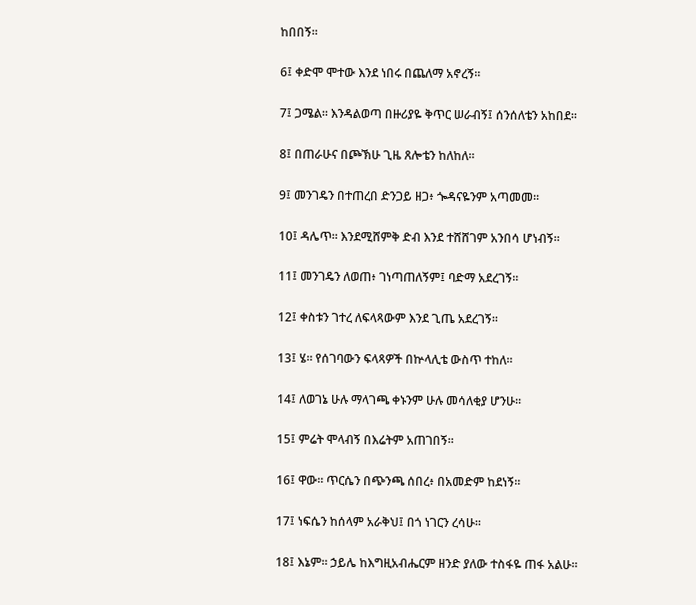ከበበኝ።

6፤ ቀድሞ ሞተው እንደ ነበሩ በጨለማ አኖረኝ።

7፤ ጋሜል። እንዳልወጣ በዙሪያዬ ቅጥር ሠራብኝ፤ ሰንሰለቴን አከበደ።

8፤ በጠራሁና በጮኽሁ ጊዜ ጸሎቴን ከለከለ።

9፤ መንገዴን በተጠረበ ድንጋይ ዘጋ፥ ጐዳናዬንም አጣመመ።

10፤ ዳሌጥ። እንደሚሸምቅ ድብ እንደ ተሸሸገም አንበሳ ሆነብኝ።

11፤ መንገዴን ለወጠ፥ ገነጣጠለኝም፤ ባድማ አደረገኝ።

12፤ ቀስቱን ገተረ ለፍላጻውም እንደ ጊጤ አደረገኝ።

13፤ ሄ። የሰገባውን ፍላጻዎች በኵላሊቴ ውስጥ ተከለ።

14፤ ለወገኔ ሁሉ ማላገጫ ቀኑንም ሁሉ መሳለቂያ ሆንሁ።

15፤ ምሬት ሞላብኝ በእሬትም አጠገበኝ።

16፤ ዋው። ጥርሴን በጭንጫ ሰበረ፥ በአመድም ከደነኝ።

17፤ ነፍሴን ከሰላም አራቅህ፤ በጎ ነገርን ረሳሁ።

18፤ እኔም። ኃይሌ ከእግዚአብሔርም ዘንድ ያለው ተስፋዬ ጠፋ አልሁ።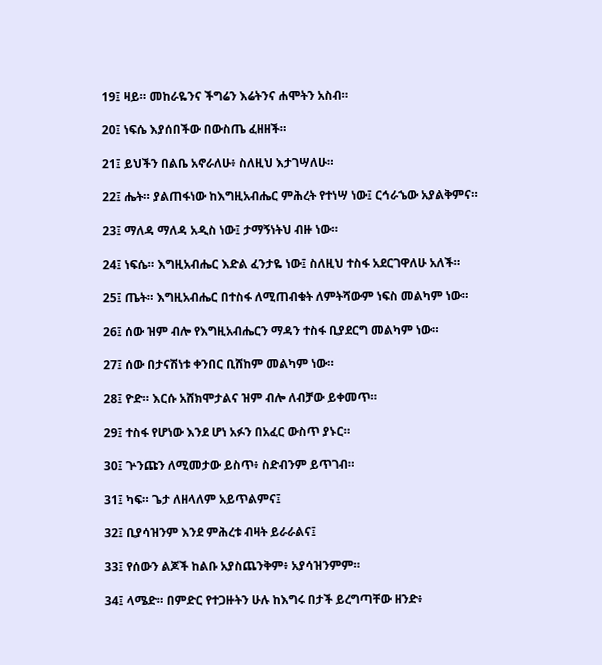19፤ ዛይ። መከራዬንና ችግሬን እሬትንና ሐሞትን አስብ።

20፤ ነፍሴ እያሰበችው በውስጤ ፈዘዘች።

21፤ ይህችን በልቤ አኖራለሁ፥ ስለዚህ እታገሣለሁ።

22፤ ሔት። ያልጠፋነው ከእግዚአብሔር ምሕረት የተነሣ ነው፤ ርኅራኄው አያልቅምና።

23፤ ማለዳ ማለዳ አዲስ ነው፤ ታማኝነትህ ብዙ ነው።

24፤ ነፍሴ። እግዚአብሔር እድል ፈንታዬ ነው፤ ስለዚህ ተስፋ አደርገዋለሁ አለች።

25፤ ጤት። እግዚአብሔር በተስፋ ለሚጠብቁት ለምትሻውም ነፍስ መልካም ነው።

26፤ ሰው ዝም ብሎ የእግዚአብሔርን ማዳን ተስፋ ቢያደርግ መልካም ነው።

27፤ ሰው በታናሽነቱ ቀንበር ቢሸከም መልካም ነው።

28፤ ዮድ። እርሱ አሸክሞታልና ዝም ብሎ ለብቻው ይቀመጥ።

29፤ ተስፋ የሆነው እንደ ሆነ አፉን በአፈር ውስጥ ያኑር።

30፤ ጕንጩን ለሚመታው ይስጥ፥ ስድብንም ይጥገብ።

31፤ ካፍ። ጌታ ለዘላለም አይጥልምና፤

32፤ ቢያሳዝንም እንደ ምሕረቱ ብዛት ይራራልና፤

33፤ የሰውን ልጆች ከልቡ አያስጨንቅም፥ አያሳዝንምም።

34፤ ላሜድ። በምድር የተጋዙትን ሁሉ ከእግሩ በታች ይረግጣቸው ዘንድ፥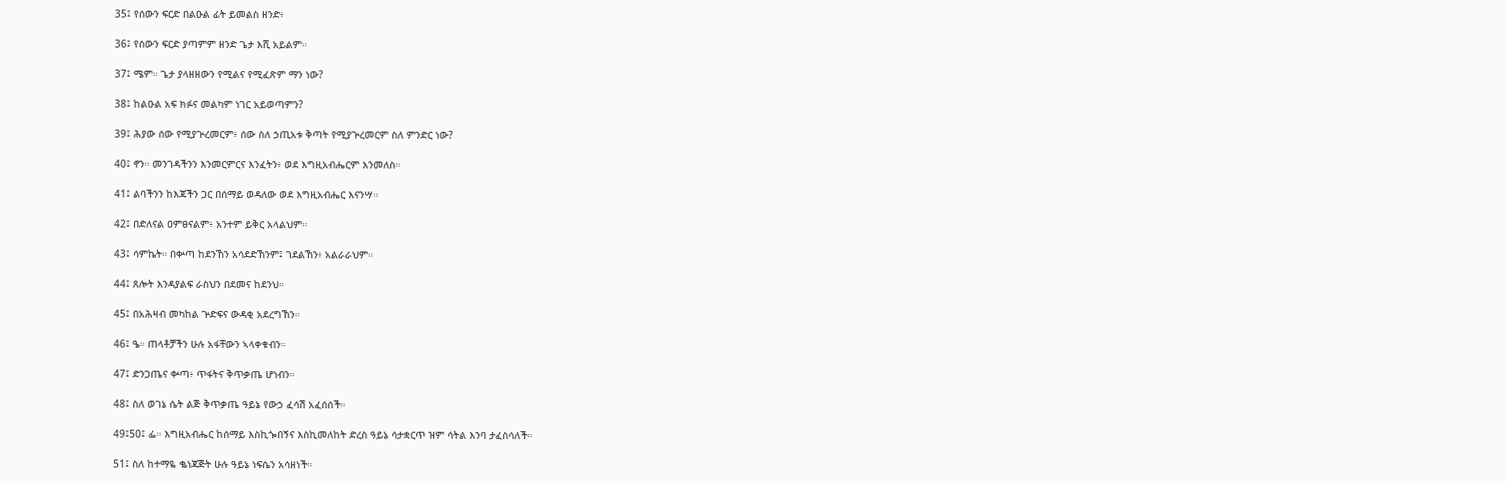35፤ የሰውን ፍርድ በልዑል ፊት ይመልስ ዘንድ፥

36፤ የሰውን ፍርድ ያጣምም ዘንድ ጌታ እሺ አይልም።

37፤ ሜም። ጌታ ያላዘዘውን የሚልና የሚፈጽም ማን ነው?

38፤ ከልዑል አፍ ክፉና መልካም ነገር አይወጣምን?

39፤ ሕያው ሰው የሚያጕረመርም፥ ሰው ስለ ኃጢአቱ ቅጣት የሚያጕረመርም ስለ ምንድር ነው?

40፤ ኖን። መንገዳችንን እንመርምርና እንፈትን፥ ወደ እግዚአብሔርም እንመለስ።

41፤ ልባችንን ከእጃችን ጋር በሰማይ ወዳለው ወደ እግዚአብሔር እናንሣ።

42፤ በድለናል ዐምፀናልም፥ አንተም ይቅር አላልህም።

43፤ ሳምኬት። በቍጣ ከደንኸን አሳደድኸንም፤ ገደልኸን፥ አልራራህም።

44፤ ጸሎት እንዳያልፍ ራስህን በደመና ከደንህ።

45፤ በአሕዛብ መካከል ጕድፍና ውዳቂ አደረግኸን።

46፤ ዔ። ጠላቶቻችን ሁሉ አፋቸውን ኣላቀቁብን።

47፤ ድንጋጤና ቍጣ፥ ጥፋትና ቅጥቃጤ ሆነብን።

48፤ ስለ ወገኔ ሴት ልጅ ቅጥቃጤ ዓይኔ የውኃ ፈሳሽ አፈሰሰች።

49፤50፤ ፌ። እግዚአብሔር ከሰማይ እስኪጐበኝና እስኪመለከት ድረስ ዓይኔ ሳታቋርጥ ዝም ሳትል እንባ ታፈስሳለች።

51፤ ስለ ከተማዬ ቈነጃጅት ሁሉ ዓይኔ ነፍሴን አሳዘነች።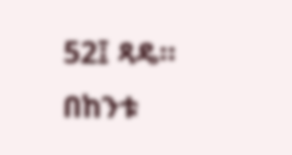52፤ ጻዴ። በከንቱ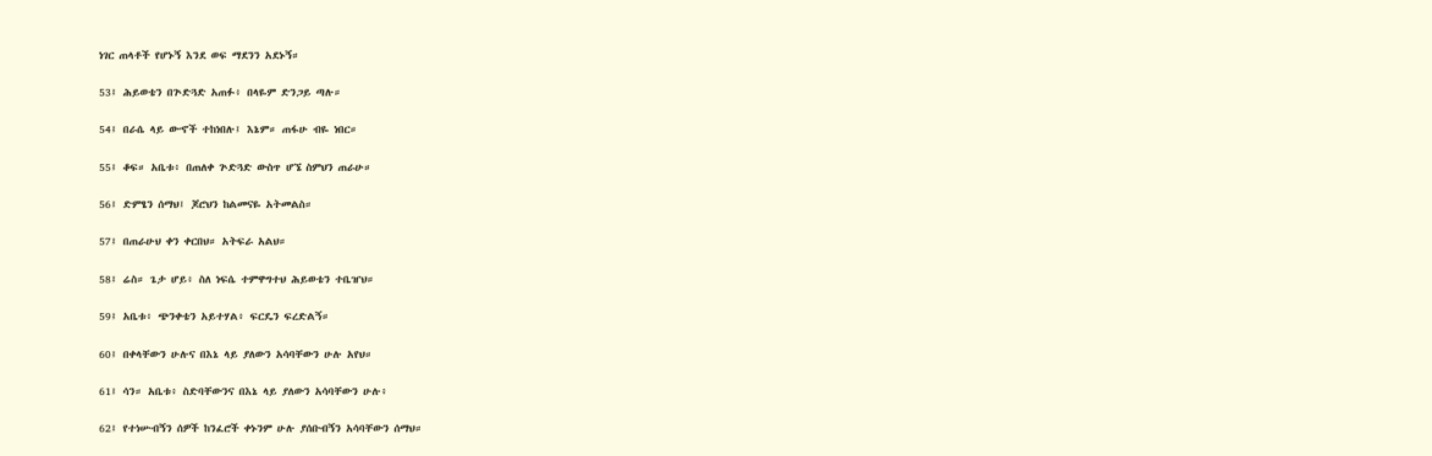ነገር ጠላቶች የሆኑኝ እንደ ወፍ ማደንን አደኑኝ።

53፤ ሕይወቴን በጕድጓድ አጠፉ፥ በላዬም ድንጋይ ጣሉ።

54፤ በራሴ ላይ ውኆች ተከነበሉ፤ እኔም። ጠፋሁ ብዬ ነበር።

55፤ ቆፍ። አቤቱ፥ በጠለቀ ጕድጓድ ውስጥ ሆኜ ስምህን ጠራሁ።

56፤ ድምፄን ሰማህ፤ ጆሮህን ከልመናዬ አትመልስ።

57፤ በጠራሁህ ቀን ቀርበህ። አትፍራ አልህ።

58፤ ሬስ። ጌታ ሆይ፥ ስለ ነፍሴ ተምዋግተህ ሕይወቴን ተቤዠህ።

59፤ አቤቱ፥ ጭንቀቴን አይተሃል፥ ፍርዴን ፍረድልኝ።

60፤ በቀላቸውን ሁሉና በእኔ ላይ ያለውን አሳባቸውን ሁሉ አየህ።

61፤ ሳን። አቤቱ፥ ስድባቸውንና በእኔ ላይ ያለውን አሳባቸውን ሁሉ፥

62፤ የተነሡብኝን ሰዎች ከንፈሮች ቀኑንም ሁሉ ያሰቡብኝን አሳባቸውን ሰማህ።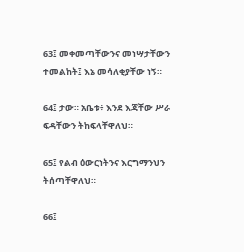63፤ መቀመጣቸውንና መነሣታቸውን ተመልከት፤ እኔ መሳለቂያቸው ነኝ።

64፤ ታው። አቤቱ፥ እንደ እጃቸው ሥራ ፍዳቸውን ትከፍላቸዋለህ።

65፤ የልብ ዕውርነትንና እርግማንህን ትሰጣቸዋለህ።

66፤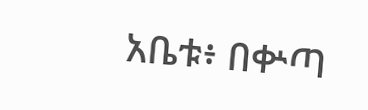አቤቱ፥ በቍጣ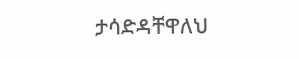ታሳድዳቸዋለህ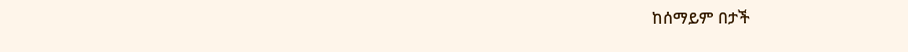ከሰማይም በታች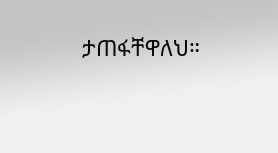ታጠፋቸዋለህ።